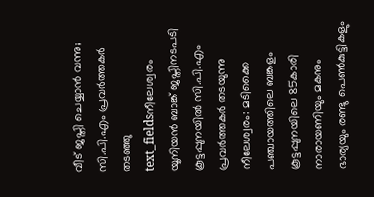വീട് ജപ്തി ചെയ്യാൻ വന്നു; സി.പി.എം പ്രവർത്തകർ തടഞ്ഞു
text_fieldsനീലേശ്വരം യൂനിയൻ ബാങ്ക് ജപ്തിനടപടി കൂട്ടപ്പുനയിൽ സി.പി.എം പ്രവർത്തകർ തടയുന്നു
നീലേശ്വരം: മടിക്കൈ പഞ്ചായത്തിലെ ബങ്കളം കൂട്ടപ്പുനയിലെ 85കാരി നാരായണിയും മകനും ഭാര്യയും രണ്ടു പെൺകുട്ടികളും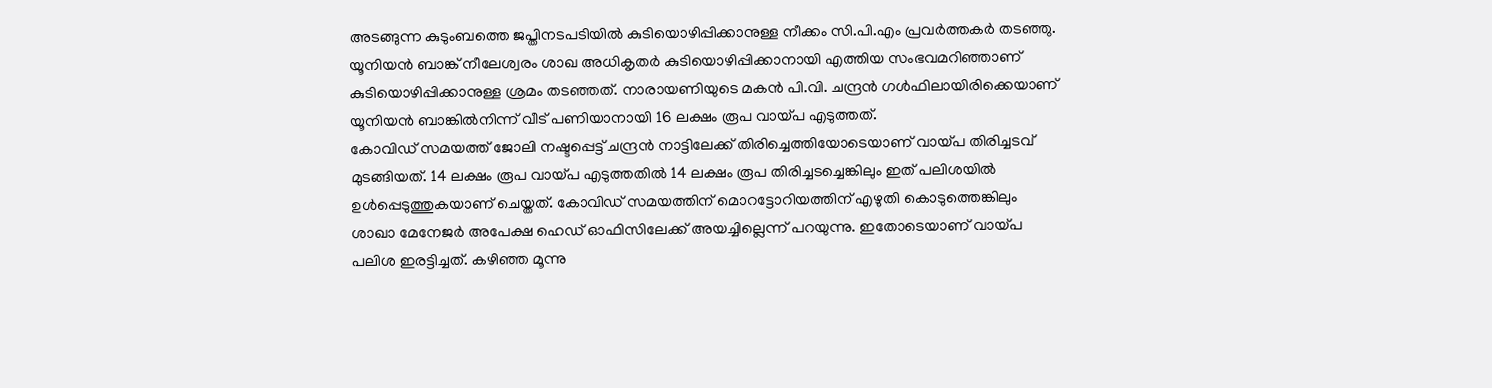അടങ്ങുന്ന കുടുംബത്തെ ജപ്തിനടപടിയിൽ കുടിയൊഴിപ്പിക്കാനുള്ള നീക്കം സി.പി.എം പ്രവർത്തകർ തടഞ്ഞു. യൂനിയൻ ബാങ്ക് നീലേശ്വരം ശാഖ അധികൃതർ കുടിയൊഴിപ്പിക്കാനായി എത്തിയ സംഭവമറിഞ്ഞാണ് കുടിയൊഴിപ്പിക്കാനുള്ള ശ്രമം തടഞ്ഞത്. നാരായണിയുടെ മകൻ പി.വി. ചന്ദ്രൻ ഗൾഫിലായിരിക്കെയാണ് യൂനിയൻ ബാങ്കിൽനിന്ന് വീട് പണിയാനായി 16 ലക്ഷം രൂപ വായ്പ എടുത്തത്.
കോവിഡ് സമയത്ത് ജോലി നഷ്ടപ്പെട്ട് ചന്ദ്രൻ നാട്ടിലേക്ക് തിരിച്ചെത്തിയോടെയാണ് വായ്പ തിരിച്ചടവ് മുടങ്ങിയത്. 14 ലക്ഷം രൂപ വായ്പ എടുത്തതിൽ 14 ലക്ഷം രൂപ തിരിച്ചടച്ചെങ്കിലും ഇത് പലിശയിൽ ഉൾപ്പെടുത്തുകയാണ് ചെയ്തത്. കോവിഡ് സമയത്തിന് മൊറട്ടോറിയത്തിന് എഴുതി കൊടുത്തെങ്കിലും ശാഖാ മേനേജർ അപേക്ഷ ഹെഡ് ഓഫിസിലേക്ക് അയച്ചില്ലെന്ന് പറയുന്നു. ഇതോടെയാണ് വായ്പ പലിശ ഇരട്ടിച്ചത്. കഴിഞ്ഞ മൂന്നു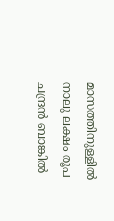മാസത്തിനുള്ളിൽ നാലു ലക്ഷം രൂപ ചന്ദ്രൻ ബാങ്കിൽ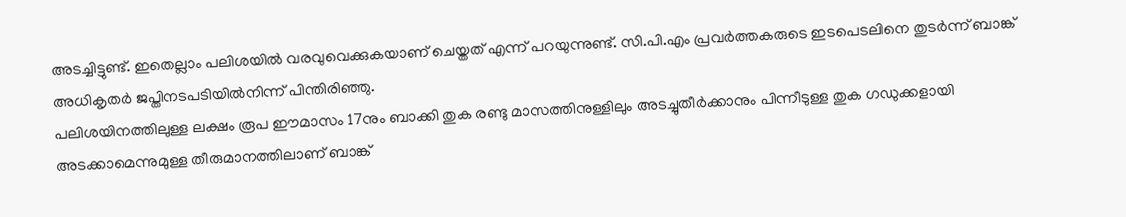അടച്ചിട്ടുണ്ട്. ഇതെല്ലാം പലിശയിൽ വരവുവെക്കുകയാണ് ചെയ്തത് എന്ന് പറയുന്നുണ്ട്. സി.പി.എം പ്രവർത്തകരുടെ ഇടപെടലിനെ തുടർന്ന് ബാങ്ക് അധികൃതർ ജപ്തിനടപടിയിൽനിന്ന് പിന്തിരിഞ്ഞു.
പലിശയിനത്തിലുള്ള ലക്ഷം രൂപ ഈമാസം 17നും ബാക്കി തുക രണ്ടു മാസത്തിനുള്ളിലും അടച്ചുതീർക്കാനും പിന്നീടുള്ള തുക ഗഡുക്കളായി അടക്കാമെന്നുമുള്ള തീരുമാനത്തിലാണ് ബാങ്ക്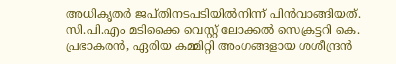അധികൃതർ ജപ്തിനടപടിയിൽനിന്ന് പിൻവാങ്ങിയത്. സി.പി.എം മടിക്കൈ വെസ്റ്റ് ലോക്കൽ സെക്രട്ടറി കെ. പ്രഭാകരൻ, ഏരിയ കമ്മിറ്റി അംഗങ്ങളായ ശശീന്ദ്രൻ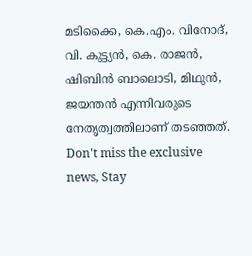മടിക്കൈ, കെ.എം. വിനോദ്, വി. കുട്ട്യൻ, കെ. രാജൻ, ഷിബിൻ ബാലൊടി, മിഥുൻ, ജയന്തൻ എന്നിവരുടെ നേതൃത്വത്തിലാണ് തടഞ്ഞത്.
Don't miss the exclusive news, Stay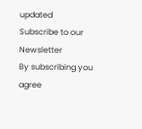updated
Subscribe to our Newsletter
By subscribing you agree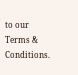to our Terms & Conditions.